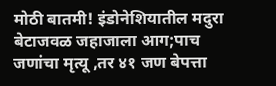मोठी बातमी! इंडोनेशियातील मदुरा बेटाजवळ जहाजाला आग;पाच जणांचा मृत्यू ,तर ४१ जण बेपत्ता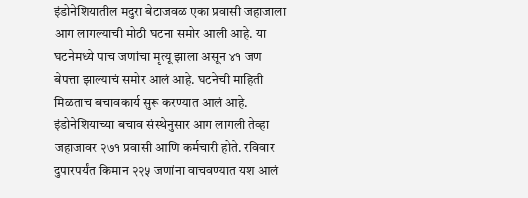इंडोनेशियातील मदुरा बेटाजवळ एका प्रवासी जहाजाला आग लागल्याची मोठी घटना समोर आली आहे. या घटनेमध्ये पाच जणांचा मृत्यू झाला असून ४१ जण बेपत्ता झाल्याचं समोर आलं आहे. घटनेची माहिती मिळताच बचावकार्य सुरू करण्यात आलं आहे. इंडोनेशियाच्या बचाव संस्थेनुसार आग लागली तेव्हा जहाजावर २७१ प्रवासी आणि कर्मचारी होते. रविवार दुपारपर्यंत किमान २२५ जणांना वाचवण्यात यश आलं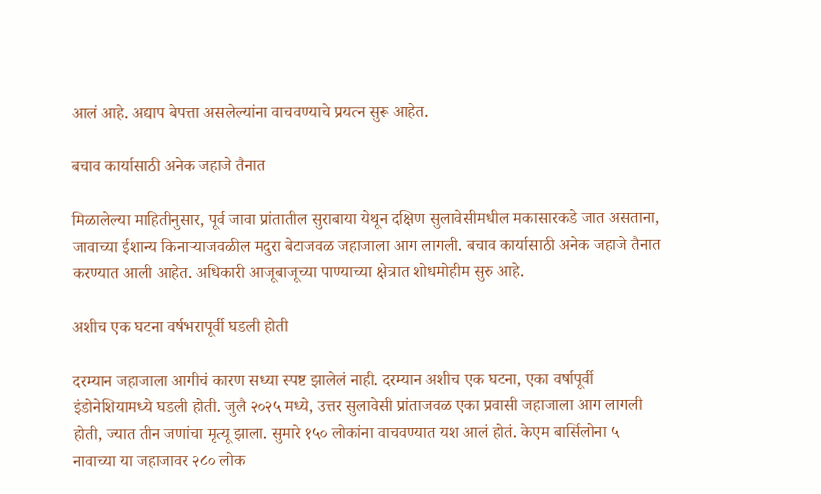आलं आहे. अद्याप बेपत्ता असलेल्यांना वाचवण्याचे प्रयत्न सुरू आहेत.

बचाव कार्यासाठी अनेक जहाजे तैनात

मिळालेल्या माहितीनुसार, पूर्व जावा प्रांतातील सुराबाया येथून दक्षिण सुलावेसीमधील मकासारकडे जात असताना, जावाच्या ईशान्य किनाऱ्याजवळील मदुरा बेटाजवळ जहाजाला आग लागली. बचाव कार्यासाठी अनेक जहाजे तैनात करण्यात आली आहेत. अधिकारी आजूबाजूच्या पाण्याच्या क्षेत्रात शोधमोहीम सुरु आहे.

अशीच एक घटना वर्षभरापूर्वी घडली होती

दरम्यान जहाजाला आगीचं कारण सध्या स्पष्ट झालेलं नाही. दरम्यान अशीच एक घटना, एका वर्षापूर्वी इंडोनेशियामध्ये घडली होती. जुलै २०२५ मध्ये, उत्तर सुलावेसी प्रांताजवळ एका प्रवासी जहाजाला आग लागली होती, ज्यात तीन जणांचा मृत्यू झाला. सुमारे १५० लोकांना वाचवण्यात यश आलं होतं. केएम बार्सिलोना ५ नावाच्या या जहाजावर २८० लोक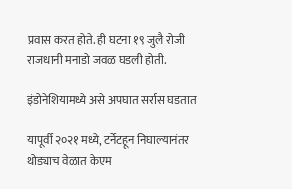प्रवास करत होते. ही घटना १९ जुलै रोजी राजधानी मनाडो जवळ घडली होती.

इंडोनेशियामध्ये असे अपघात सर्रास घडतात

यापूर्वी २०२१ मध्ये, टर्नेटहून निघाल्यानंतर थोड्याच वेळात केएम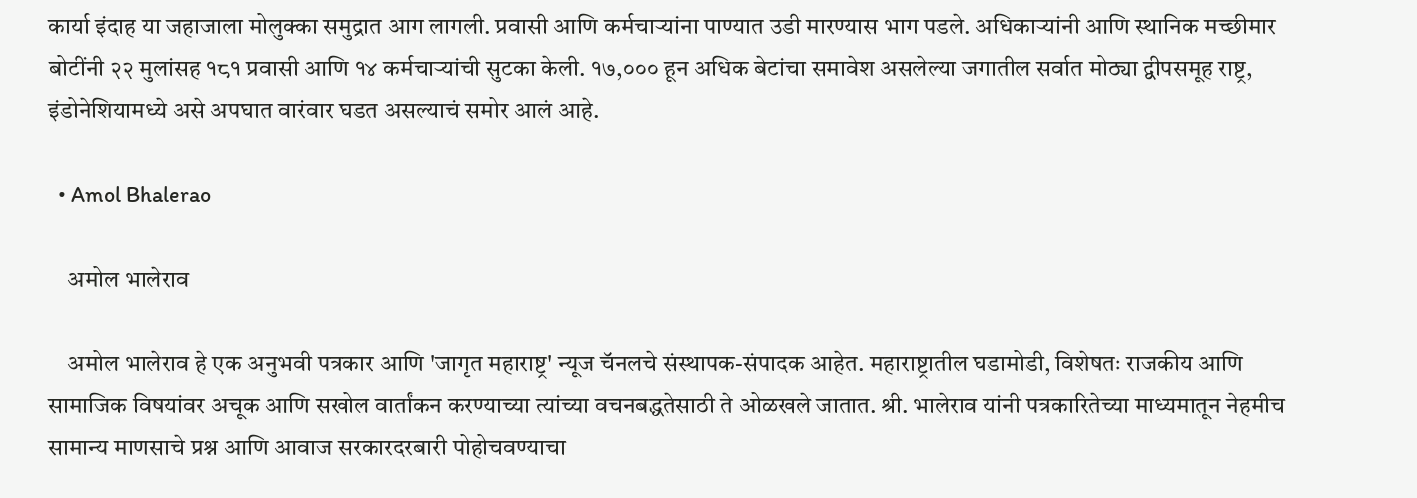कार्या इंदाह या जहाजाला मोलुक्का समुद्रात आग लागली. प्रवासी आणि कर्मचाऱ्यांना पाण्यात उडी मारण्यास भाग पडले. अधिकाऱ्यांनी आणि स्थानिक मच्छीमार बोटींनी २२ मुलांसह १८१ प्रवासी आणि १४ कर्मचाऱ्यांची सुटका केली. १७,००० हून अधिक बेटांचा समावेश असलेल्या जगातील सर्वात मोठ्या द्वीपसमूह राष्ट्र, इंडोनेशियामध्ये असे अपघात वारंवार घडत असल्याचं समोर आलं आहे.

  • Amol Bhalerao

    अमोल भालेराव

    अमोल भालेराव हे एक अनुभवी पत्रकार आणि 'जागृत महाराष्ट्र' न्यूज चॅनलचे संस्थापक-संपादक आहेत. महाराष्ट्रातील घडामोडी, विशेषतः राजकीय आणि सामाजिक विषयांवर अचूक आणि सखोल वार्तांकन करण्याच्या त्यांच्या वचनबद्धतेसाठी ते ओळखले जातात. श्री. भालेराव यांनी पत्रकारितेच्या माध्यमातून नेहमीच सामान्य माणसाचे प्रश्न आणि आवाज सरकारदरबारी पोहोचवण्याचा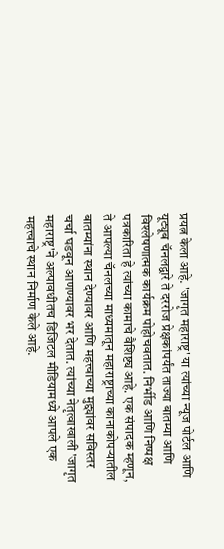प्रयत्न केला आहे. 'जागृत महाराष्ट्र' या त्यांच्या न्यूज पोर्टल आणि यूट्यूब चॅनलद्वारे ते दररोज प्रेक्षकांपर्यंत ताज्या बातम्या आणि विश्लेषणात्मक कार्यक्रम पोहोचवतात. निर्भीड आणि निष्पक्ष पत्रकारिता हे त्यांच्या कामाचे वैशिष्ट्य आहे. एक संपादक म्हणून, ते आपल्या चॅनलच्या माध्यमातून महाराष्ट्राच्या कानाकोपऱ्यातील बातम्यांना स्थान देण्यावर आणि महत्त्वाच्या मुद्द्यांवर सविस्तर चर्चा घडवून आणण्यावर भर देतात. त्यांच्या नेतृत्वाखाली 'जागृत महाराष्ट्र'ने अल्पावधीतच डिजिटल मीडियामध्ये आपले एक महत्त्वाचे स्थान निर्माण केले आहे.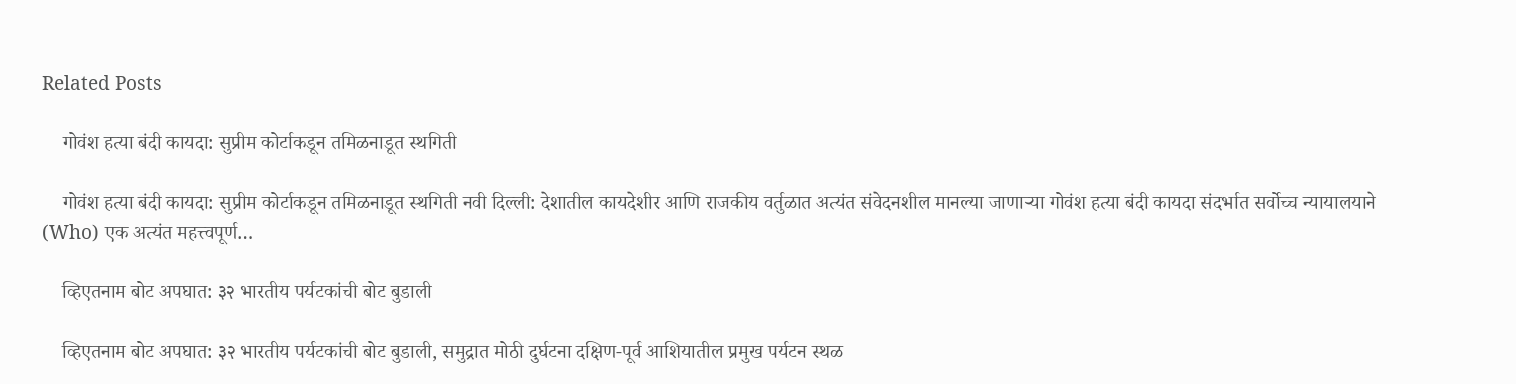Related Posts

    गोवंश हत्या बंदी कायदा: सुप्रीम कोर्टाकडून तमिळनाडूत स्थगिती

    गोवंश हत्या बंदी कायदा: सुप्रीम कोर्टाकडून तमिळनाडूत स्थगिती नवी दिल्ली: देशातील कायदेशीर आणि राजकीय वर्तुळात अत्यंत संवेदनशील मानल्या जाणाऱ्या गोवंश हत्या बंदी कायदा संदर्भात सर्वोच्च न्यायालयाने (Who) एक अत्यंत महत्त्वपूर्ण…

    व्हिएतनाम बोट अपघात: ३२ भारतीय पर्यटकांची बोट बुडाली

    व्हिएतनाम बोट अपघात: ३२ भारतीय पर्यटकांची बोट बुडाली, समुद्रात मोठी दुर्घटना दक्षिण-पूर्व आशियातील प्रमुख पर्यटन स्थळ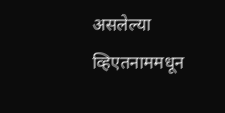असलेल्या व्हिएतनाममधून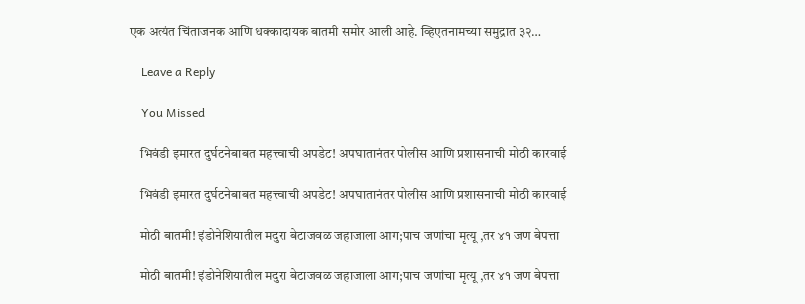एक अत्यंत चिंताजनक आणि धक्कादायक बातमी समोर आली आहे. व्हिएतनामच्या समुद्रात ३२…

    Leave a Reply

    You Missed

    भिवंडी इमारत दुर्घटनेबाबत महत्त्वाची अपडेट! अपघातानंतर पोलीस आणि प्रशासनाची मोठी कारवाई

    भिवंडी इमारत दुर्घटनेबाबत महत्त्वाची अपडेट! अपघातानंतर पोलीस आणि प्रशासनाची मोठी कारवाई

    मोठी बातमी! इंडोनेशियातील मदुरा बेटाजवळ जहाजाला आग;पाच जणांचा मृत्यू ,तर ४१ जण बेपत्ता

    मोठी बातमी! इंडोनेशियातील मदुरा बेटाजवळ जहाजाला आग;पाच जणांचा मृत्यू ,तर ४१ जण बेपत्ता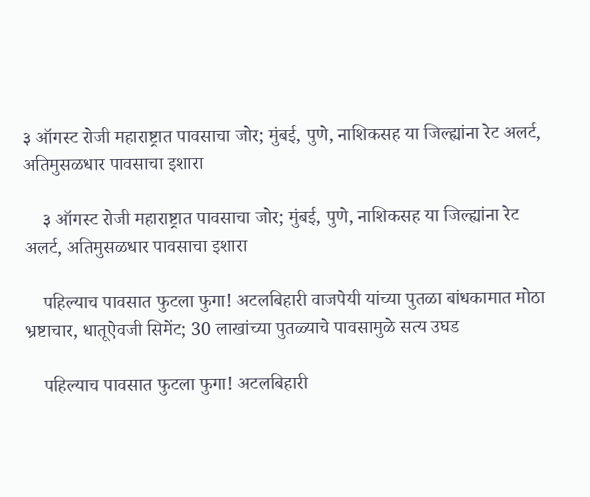३ ऑगस्ट रोजी महाराष्ट्रात पावसाचा जोर; मुंबई, पुणे, नाशिकसह या जिल्ह्यांना रेट अलर्ट, अतिमुसळधार पावसाचा इशारा

    ३ ऑगस्ट रोजी महाराष्ट्रात पावसाचा जोर; मुंबई, पुणे, नाशिकसह या जिल्ह्यांना रेट अलर्ट, अतिमुसळधार पावसाचा इशारा

    पहिल्याच पावसात फुटला फुगा! अटलबिहारी वाजपेयी यांच्या पुतळा बांधकामात मोठा भ्रष्टाचार, धातूऐवजी सिमेंट; 30 लाखांच्या पुतळ्याचे पावसामुळे सत्य उघड

    पहिल्याच पावसात फुटला फुगा! अटलबिहारी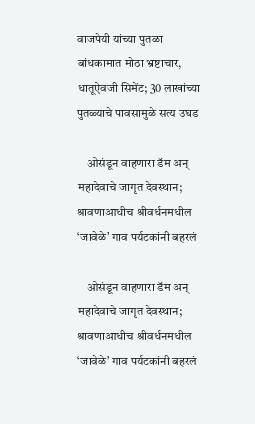वाजपेयी यांच्या पुतळा बांधकामात मोठा भ्रष्टाचार, धातूऐवजी सिमेंट; 30 लाखांच्या पुतळ्याचे पावसामुळे सत्य उघड

    ओसंडून वाहणारा डॅम अन् महादेवाचे जागृत देवस्थान; श्रावणाआधीच श्रीवर्धनमधील ‘जावेळे’ गाव पर्यटकांनी बहरलं

    ओसंडून वाहणारा डॅम अन् महादेवाचे जागृत देवस्थान; श्रावणाआधीच श्रीवर्धनमधील ‘जावेळे’ गाव पर्यटकांनी बहरलं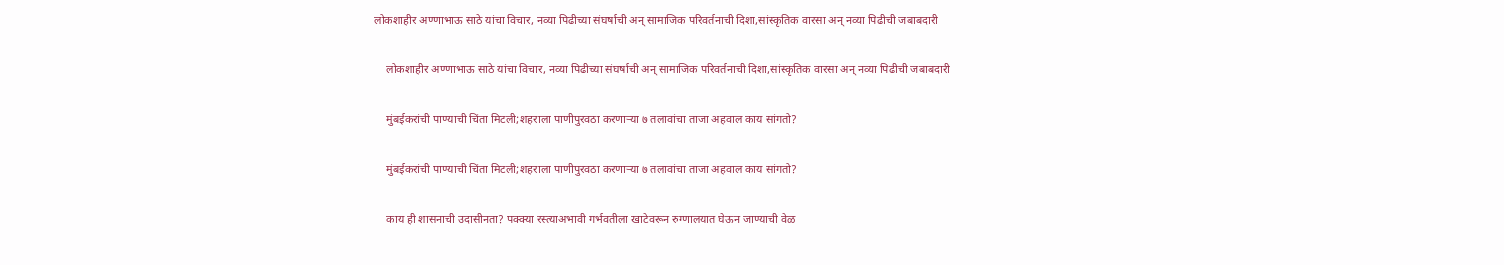लोकशाहीर अण्णाभाऊ साठे यांचा विचार, नव्या पिढीच्या संघर्षाची अन् सामाजिक परिवर्तनाची दिशा,सांस्कृतिक वारसा अन् नव्या पिढीची जबाबदारी

    लोकशाहीर अण्णाभाऊ साठे यांचा विचार, नव्या पिढीच्या संघर्षाची अन् सामाजिक परिवर्तनाची दिशा,सांस्कृतिक वारसा अन् नव्या पिढीची जबाबदारी

    मुंबईकरांची पाण्याची चिंता मिटली;शहराला पाणीपुरवठा करणाऱ्या ७ तलावांचा ताजा अहवाल काय सांगतो?

    मुंबईकरांची पाण्याची चिंता मिटली;शहराला पाणीपुरवठा करणाऱ्या ७ तलावांचा ताजा अहवाल काय सांगतो?

    काय ही शासनाची उदासीनता? पक्क्या रस्त्याअभावी गर्भवतीला खाटेवरून रुग्णालयात घेऊन जाण्याची वेळ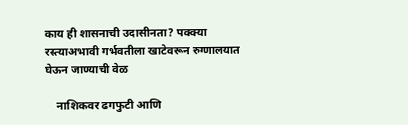काय ही शासनाची उदासीनता? पक्क्या रस्त्याअभावी गर्भवतीला खाटेवरून रुग्णालयात घेऊन जाण्याची वेळ

    नाशिकवर ढगफुटी आणि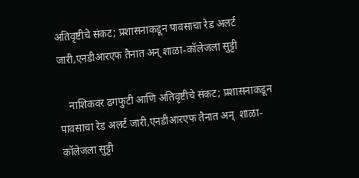अतिवृष्टीचे संकट; प्रशासनाकडून पावसाचा रेड अलर्ट जारी,एनडीआरएफ तैनात अन् शाळा-कॉलेजला सुट्टी

    नाशिकवर ढगफुटी आणि अतिवृष्टीचे संकट; प्रशासनाकडून पावसाचा रेड अलर्ट जारी,एनडीआरएफ तैनात अन्  शाळा-कॉलेजला सुट्टी